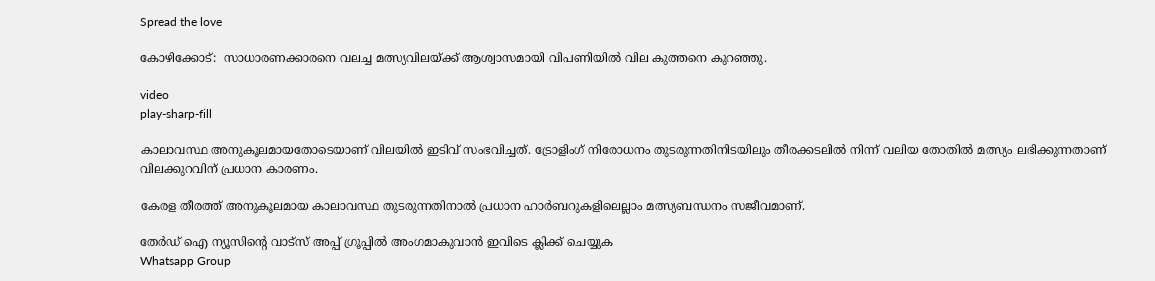Spread the love

കോഴിക്കോട്:  സാധാരണക്കാരനെ വലച്ച മത്സ്യവിലയ്ക്ക് ആശ്വാസമായി വിപണിയില്‍ വില കുത്തനെ കുറഞ്ഞു.

video
play-sharp-fill

കാലാവസ്ഥ അനുകൂലമായതോടെയാണ് വിലയിൽ ഇടിവ് സംഭവിച്ചത്. ട്രോളിംഗ് നിരോധനം തുടരുന്നതിനിടയിലും തീരക്കടലില്‍ നിന്ന് വലിയ തോതില്‍ മത്സ്യം ലഭിക്കുന്നതാണ് വിലക്കുറവിന് പ്രധാന കാരണം.

കേരള തീരത്ത് അനുകൂലമായ കാലാവസ്ഥ തുടരുന്നതിനാല്‍ പ്രധാന ഹാര്‍ബറുകളിലെല്ലാം മത്സ്യബന്ധനം സജീവമാണ്.

തേർഡ് ഐ ന്യൂസിന്റെ വാട്സ് അപ്പ് ഗ്രൂപ്പിൽ അംഗമാകുവാൻ ഇവിടെ ക്ലിക്ക് ചെയ്യുക
Whatsapp Group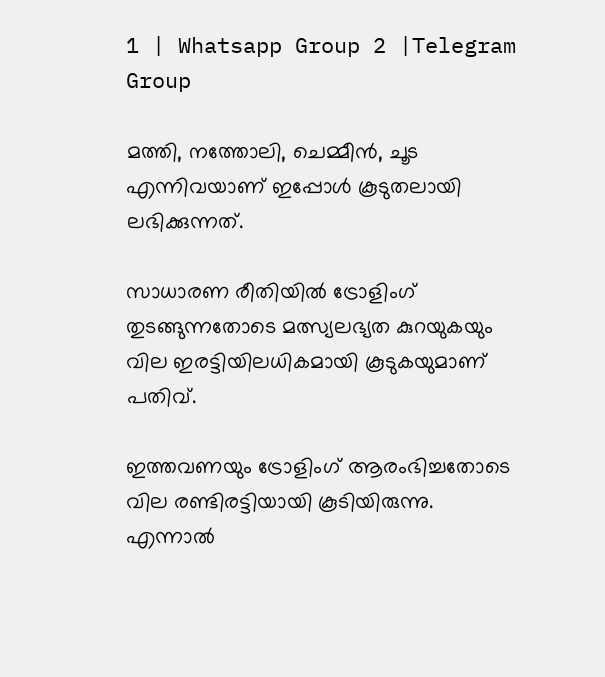1 | Whatsapp Group 2 |Telegram Group

മത്തി, നത്തോലി, ചെമ്മീന്‍, ചൂട എന്നിവയാണ് ഇപ്പോള്‍ കൂടുതലായി ലഭിക്കുന്നത്.

സാധാരണ രീതിയില്‍ ട്രോളിംഗ് തുടങ്ങുന്നതോടെ മത്സ്യലഭ്യത കുറയുകയും വില ഇരട്ടിയിലധികമായി കൂടുകയുമാണ് പതിവ്.

ഇത്തവണയും ട്രോളിംഗ് ആരംഭിച്ചതോടെ വില രണ്ടിരട്ടിയായി കൂടിയിരുന്നു. എന്നാല്‍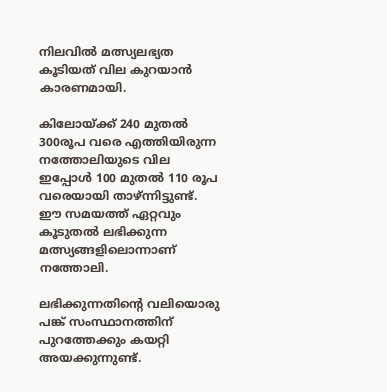നിലവില്‍ മത്സ്യലഭ്യത കൂടിയത് വില കുറയാന്‍ കാരണമായി.

കിലോയ്ക്ക് 240 മുതല്‍ 300രൂപ വരെ എത്തിയിരുന്ന നത്തോലിയുടെ വില ഇപ്പോള്‍ 100 മുതല്‍ 110 രൂപ വരെയായി താഴ്ന്നിട്ടുണ്ട്. ഈ സമയത്ത് ഏറ്റവും കൂടുതല്‍ ലഭിക്കുന്ന മത്സ്യങ്ങളിലൊന്നാണ് നത്തോലി.

ലഭിക്കുന്നതിന്റെ വലിയൊരു പങ്ക് സംസ്ഥാനത്തിന് പുറത്തേക്കും കയറ്റി അയക്കുന്നുണ്ട്.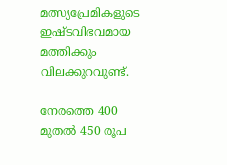മത്സ്യപ്രേമികളുടെ ഇഷ്ടവിഭവമായ മത്തിക്കും വിലക്കുറവുണ്ട്.

നേരത്തെ 400 മുതല്‍ 450 രൂപ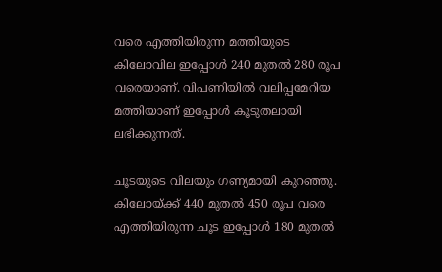വരെ എത്തിയിരുന്ന മത്തിയുടെ കിലോവില ഇപ്പോള്‍ 240 മുതല്‍ 280 രൂപ വരെയാണ്. വിപണിയില്‍ വലിപ്പമേറിയ മത്തിയാണ് ഇപ്പോള്‍ കൂടുതലായി ലഭിക്കുന്നത്.

ചൂടയുടെ വിലയും ഗണ്യമായി കുറഞ്ഞു. കിലോയ്ക്ക് 440 മുതല്‍ 450 രൂപ വരെ എത്തിയിരുന്ന ചൂട ഇപ്പോള്‍ 180 മുതല്‍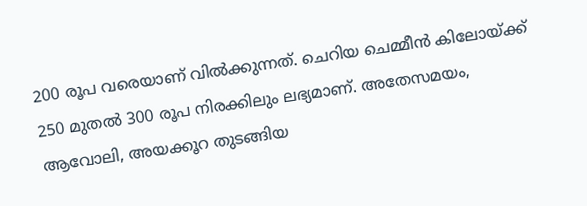200 രൂപ വരെയാണ് വില്‍ക്കുന്നത്. ചെറിയ ചെമ്മീന്‍ കിലോയ്ക്ക് 250 മുതല്‍ 300 രൂപ നിരക്കിലും ലഭ്യമാണ്. അതേസമയം, ആവോലി, അയക്കൂറ തുടങ്ങിയ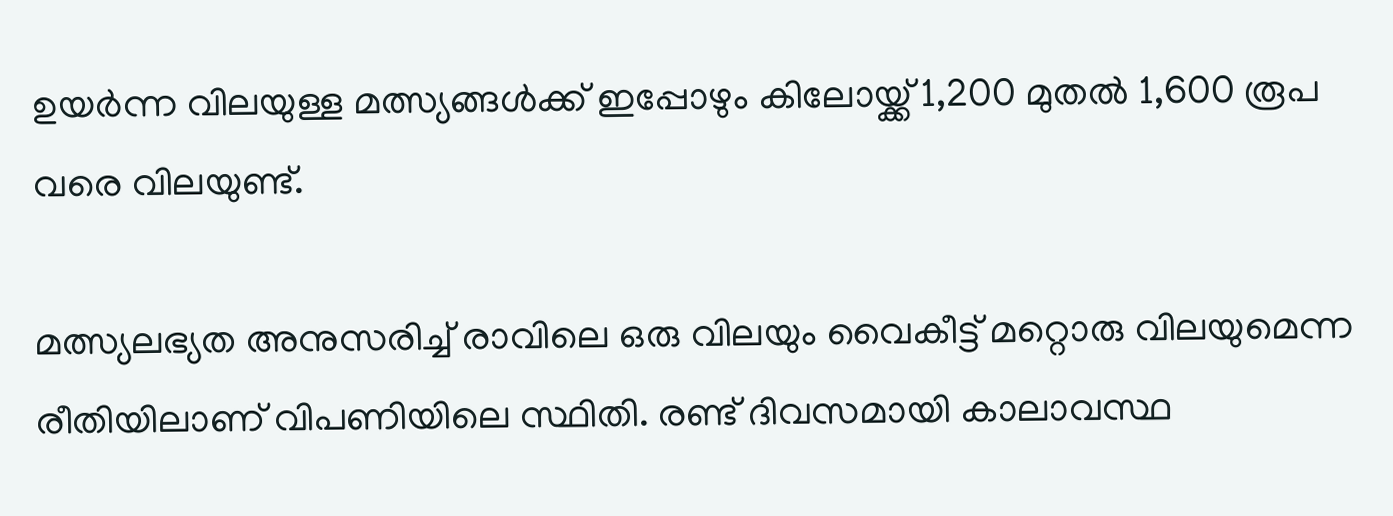ഉയര്‍ന്ന വിലയുള്ള മത്സ്യങ്ങള്‍ക്ക് ഇപ്പോഴും കിലോയ്ക്ക് 1,200 മുതല്‍ 1,600 രൂപ വരെ വിലയുണ്ട്.

മത്സ്യലഭ്യത അനുസരിച്ച്‌ രാവിലെ ഒരു വിലയും വൈകീട്ട് മറ്റൊരു വിലയുമെന്ന രീതിയിലാണ് വിപണിയിലെ സ്ഥിതി. രണ്ട് ദിവസമായി കാലാവസ്ഥ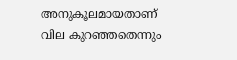അനുകൂലമായതാണ് വില കുറഞ്ഞതെന്നും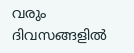വരും ദിവസങ്ങളില്‍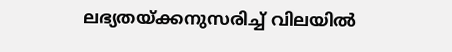ലഭ്യതയ്ക്കനുസരിച്ച്‌ വിലയില്‍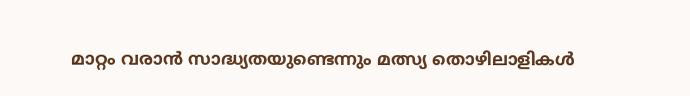മാറ്റം വരാന്‍ സാദ്ധ്യതയുണ്ടെന്നും മത്സ്യ തൊഴിലാളികള്‍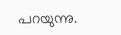പറയുന്നു.